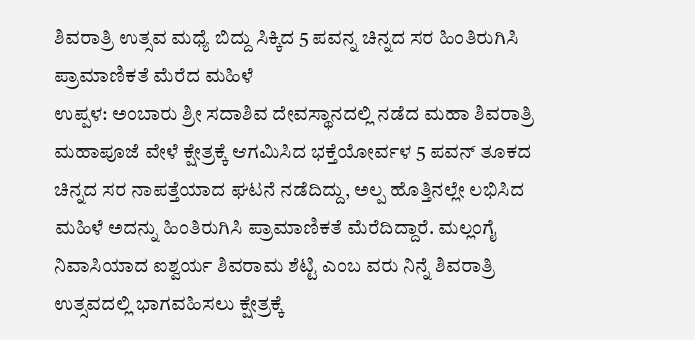ಶಿವರಾತ್ರಿ ಉತ್ಸವ ಮಧ್ಯೆ ಬಿದ್ದು ಸಿಕ್ಕಿದ 5 ಪವನ್ನ ಚಿನ್ನದ ಸರ ಹಿಂತಿರುಗಿಸಿ ಪ್ರಾಮಾಣಿಕತೆ ಮೆರೆದ ಮಹಿಳೆ
ಉಪ್ಪಳ: ಅಂಬಾರು ಶ್ರೀ ಸದಾಶಿವ ದೇವಸ್ಥಾನದಲ್ಲಿ ನಡೆದ ಮಹಾ ಶಿವರಾತ್ರಿ ಮಹಾಪೂಜೆ ವೇಳೆ ಕ್ಷೇತ್ರಕ್ಕೆ ಆಗಮಿಸಿದ ಭಕ್ತೆಯೋರ್ವಳ 5 ಪವನ್ ತೂಕದ ಚಿನ್ನದ ಸರ ನಾಪತ್ತೆಯಾದ ಘಟನೆ ನಡೆದಿದ್ದು, ಅಲ್ಪ ಹೊತ್ತಿನಲ್ಲೇ ಲಭಿಸಿದ ಮಹಿಳೆ ಅದನ್ನು ಹಿಂತಿರುಗಿಸಿ ಪ್ರಾಮಾಣಿಕತೆ ಮೆರೆದಿದ್ದಾರೆ. ಮಲ್ಲಂಗೈ ನಿವಾಸಿಯಾದ ಐಶ್ವರ್ಯ ಶಿವರಾಮ ಶೆಟ್ಟಿ ಎಂಬ ವರು ನಿನ್ನೆ ಶಿವರಾತ್ರಿ ಉತ್ಸವದಲ್ಲಿ ಭಾಗವಹಿಸಲು ಕ್ಷೇತ್ರಕ್ಕೆ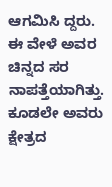ಆಗಮಿಸಿ ದ್ದರು. ಈ ವೇಳೆ ಅವರ ಚಿನ್ನದ ಸರ ನಾಪತ್ತೆಯಾಗಿತ್ತು. ಕೂಡಲೇ ಅವರು ಕ್ಷೇತ್ರದ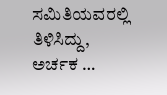ಸಮಿತಿಯವರಲ್ಲಿ ತಿಳಿಸಿದ್ದು, ಅರ್ಚಕ …